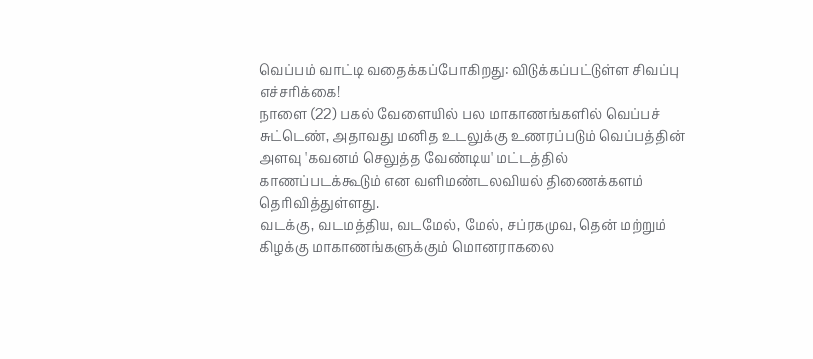வெப்பம் வாட்டி வதைக்கப்போகிறது: விடுக்கப்பட்டுள்ள சிவப்பு எச்சரிக்கை!
நாளை (22) பகல் வேளையில் பல மாகாணங்களில் வெப்பச் சுட்டெண், அதாவது மனித உடலுக்கு உணரப்படும் வெப்பத்தின் அளவு 'கவனம் செலுத்த வேண்டிய' மட்டத்தில் காணப்படக்கூடும் என வளிமண்டலவியல் திணைக்களம் தெரிவித்துள்ளது.
வடக்கு, வடமத்திய, வடமேல், மேல், சப்ரகமுவ, தென் மற்றும் கிழக்கு மாகாணங்களுக்கும் மொனராகலை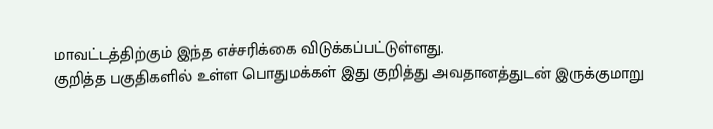மாவட்டத்திற்கும் இந்த எச்சரிக்கை விடுக்கப்பட்டுள்ளது.
குறித்த பகுதிகளில் உள்ள பொதுமக்கள் இது குறித்து அவதானத்துடன் இருக்குமாறு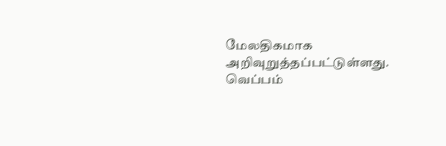மேலதிகமாக அறிவுறுத்தப்பட்டுள்ளது.
வெப்பம்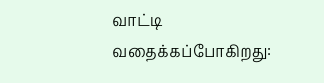வாட்டி வதைக்கப்போகிறது: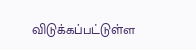விடுக்கப்பட்டுள்ள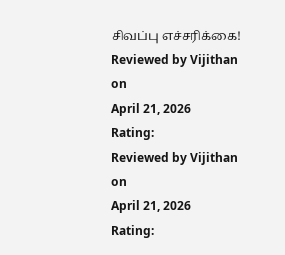சிவப்பு எச்சரிக்கை!
Reviewed by Vijithan
on
April 21, 2026
Rating:
Reviewed by Vijithan
on
April 21, 2026
Rating: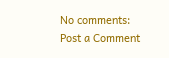No comments:
Post a Comment